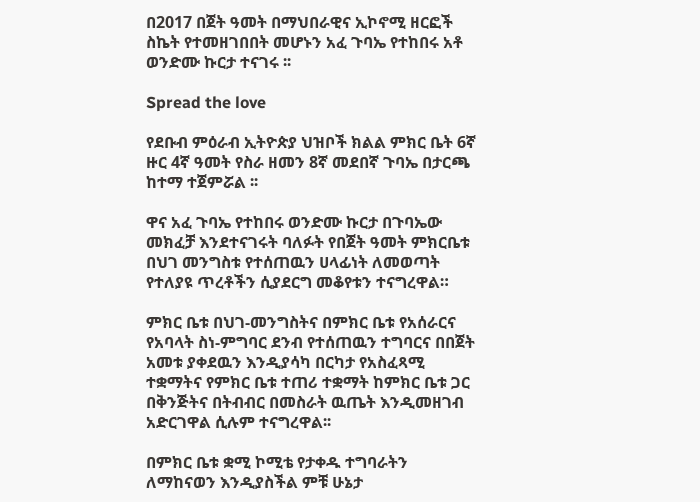በ2017 በጀት ዓመት በማህበራዊና ኢኮኖሚ ዘርፎች ስኬት የተመዘገበበት መሆኑን አፈ ጉባኤ የተከበሩ አቶ ወንድሙ ኩርታ ተናገሩ ፡፡

Spread the love

የደቡብ ምዕራብ ኢትዮጵያ ህዝቦች ክልል ምክር ቤት 6ኛ ዙር 4ኛ ዓመት የስራ ዘመን 8ኛ መደበኛ ጉባኤ በታርጫ ከተማ ተጀምሯል ፡፡

ዋና አፈ ጉባኤ የተከበሩ ወንድሙ ኩርታ በጉባኤው መክፈቻ እንደተናገሩት ባለፉት የበጀት ዓመት ምክርቤቱ በህገ መንግስቱ የተሰጠዉን ሀላፊነት ለመወጣት የተለያዩ ጥረቶችን ሲያደርግ መቆየቱን ተናግረዋል።

ምክር ቤቱ በህገ-መንግስትና በምክር ቤቱ የአሰራርና የአባላት ስነ-ምግባር ደንብ የተሰጠዉን ተግባርና በበጀት አመቱ ያቀደዉን እንዲያሳካ በርካታ የአስፈጻሚ ተቋማትና የምክር ቤቱ ተጠሪ ተቋማት ከምክር ቤቱ ጋር በቅንጅትና በትብብር በመስራት ዉጤት እንዲመዘገብ አድርገዋል ሲሉም ተናግረዋል፡፡

በምክር ቤቱ ቋሚ ኮሚቴ የታቀዱ ተግባራትን ለማከናወን እንዲያስችል ምቹ ሁኔታ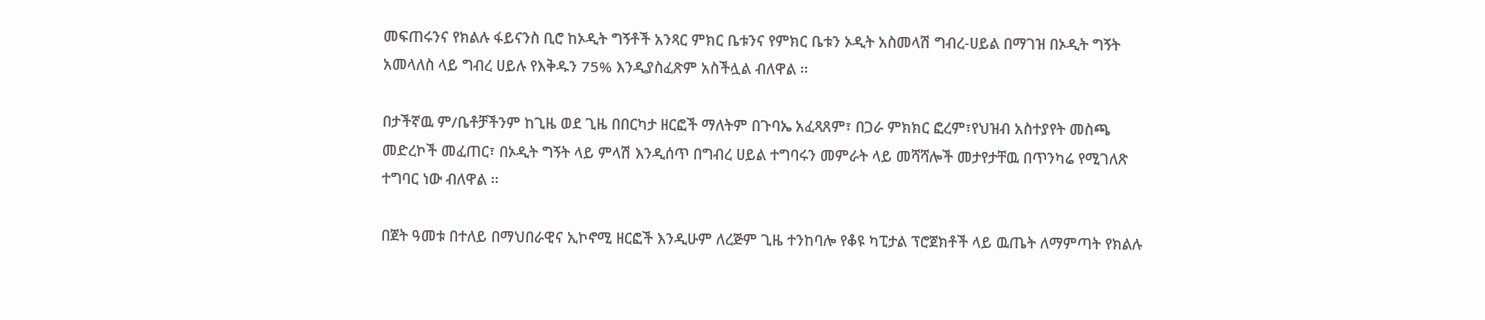መፍጠሩንና የክልሉ ፋይናንስ ቢሮ ከኦዲት ግኝቶች አንጻር ምክር ቤቱንና የምክር ቤቱን ኦዲት አስመላሽ ግብረ-ሀይል በማገዝ በኦዲት ግኝት አመላለስ ላይ ግብረ ሀይሉ የእቅዱን 75% እንዲያስፈጽም አስችሏል ብለዋል ፡፡

በታችኛዉ ም/ቤቶቻችንም ከጊዜ ወደ ጊዜ በበርካታ ዘርፎች ማለትም በጉባኤ አፈጻጸም፣ በጋራ ምክክር ፎረም፣የህዝብ አስተያየት መስጫ መድረኮች መፈጠር፣ በኦዲት ግኝት ላይ ምላሽ እንዲሰጥ በግብረ ሀይል ተግባሩን መምራት ላይ መሻሻሎች መታየታቸዉ በጥንካሬ የሚገለጽ ተግባር ነው ብለዋል ፡፡

በጀት ዓመቱ በተለይ በማህበራዊና ኢኮኖሚ ዘርፎች እንዲሁም ለረጅም ጊዜ ተንከባሎ የቆዩ ካፒታል ፕሮጀክቶች ላይ ዉጤት ለማምጣት የክልሉ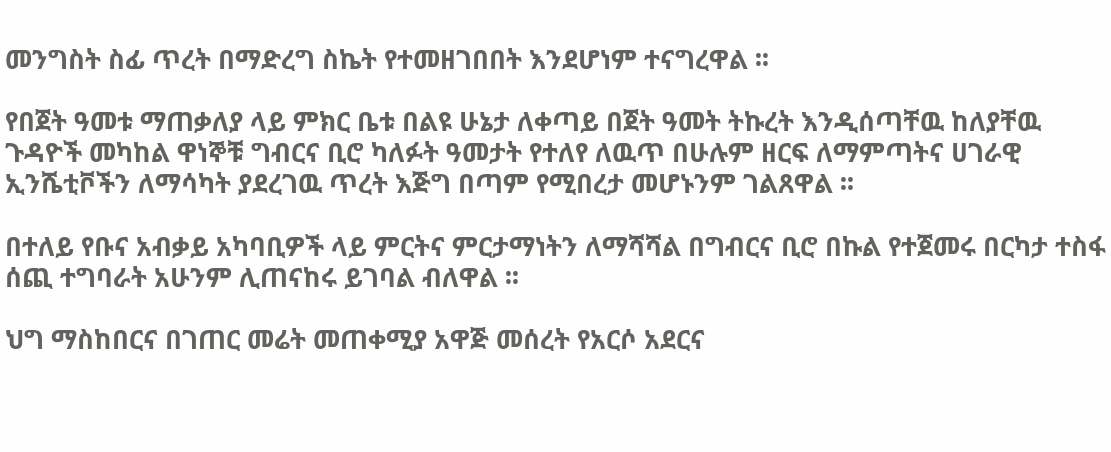መንግስት ስፊ ጥረት በማድረግ ስኬት የተመዘገበበት እንደሆነም ተናግረዋል ፡፡

የበጀት ዓመቱ ማጠቃለያ ላይ ምክር ቤቱ በልዩ ሁኔታ ለቀጣይ በጀት ዓመት ትኩረት እንዲሰጣቸዉ ከለያቸዉ ጉዳዮች መካከል ዋነኞቹ ግብርና ቢሮ ካለፉት ዓመታት የተለየ ለዉጥ በሁሉም ዘርፍ ለማምጣትና ሀገራዊ ኢንሼቲቮችን ለማሳካት ያደረገዉ ጥረት እጅግ በጣም የሚበረታ መሆኑንም ገልጸዋል ፡፡

በተለይ የቡና አብቃይ አካባቢዎች ላይ ምርትና ምርታማነትን ለማሻሻል በግብርና ቢሮ በኩል የተጀመሩ በርካታ ተስፋ ሰጪ ተግባራት አሁንም ሊጠናከሩ ይገባል ብለዋል ፡፡

ህግ ማስከበርና በገጠር መሬት መጠቀሚያ አዋጅ መሰረት የአርሶ አደርና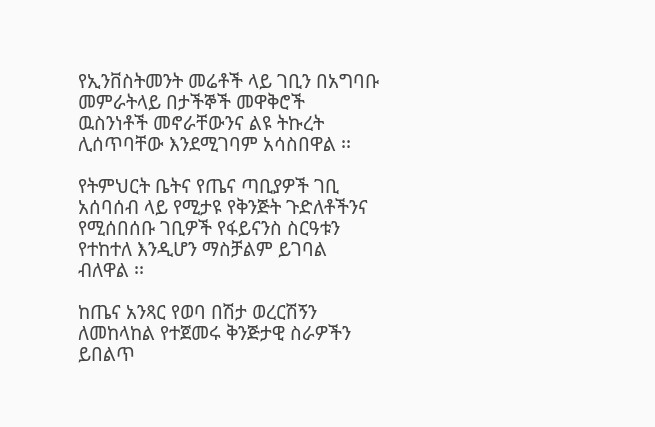የኢንቨስትመንት መሬቶች ላይ ገቢን በአግባቡ መምራትላይ በታችኞች መዋቅሮች ዉስንነቶች መኖራቸውንና ልዩ ትኩረት ሊሰጥባቸው እንደሚገባም አሳስበዋል ፡፡

የትምህርት ቤትና የጤና ጣቢያዎች ገቢ አሰባሰብ ላይ የሚታዩ የቅንጅት ጉድለቶችንና የሚሰበሰቡ ገቢዎች የፋይናንስ ስርዓቱን የተከተለ እንዲሆን ማስቻልም ይገባል ብለዋል ፡፡

ከጤና አንጻር የወባ በሽታ ወረርሽኝን ለመከላከል የተጀመሩ ቅንጅታዊ ስራዎችን ይበልጥ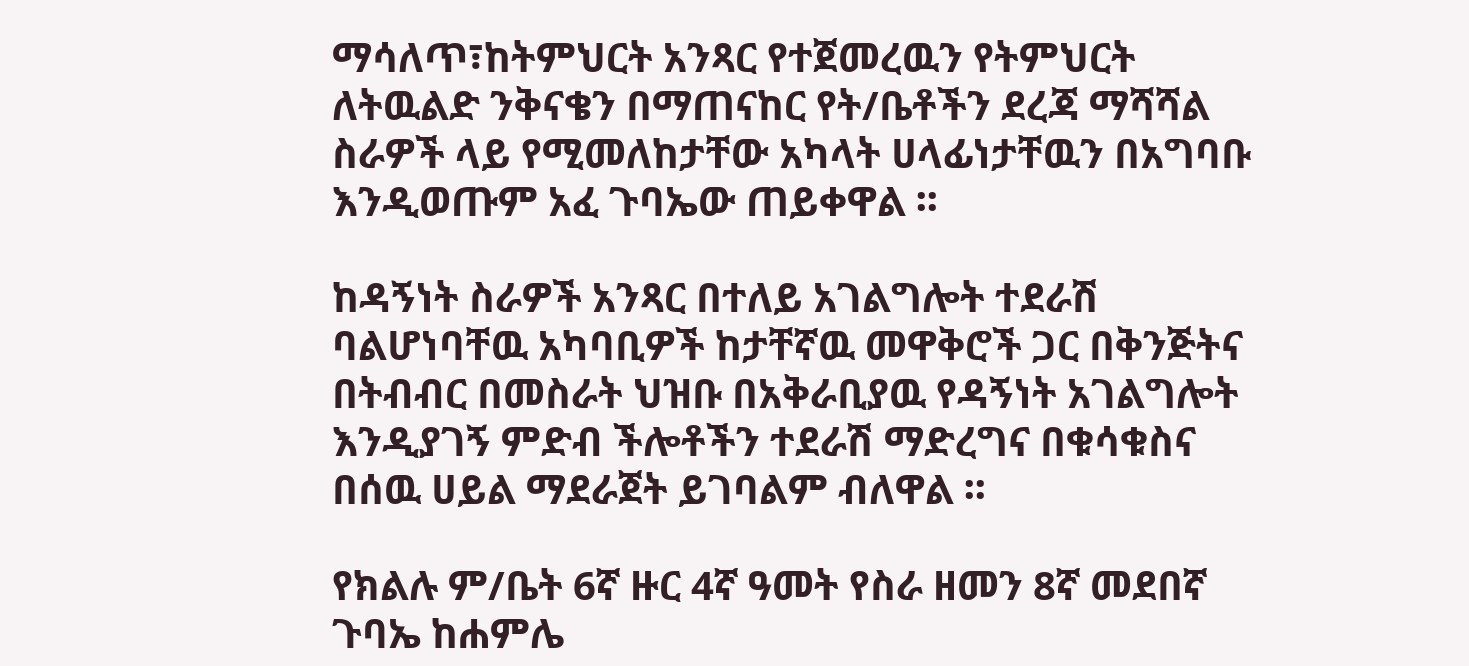ማሳለጥ፣ከትምህርት አንጻር የተጀመረዉን የትምህርት ለትዉልድ ንቅናቄን በማጠናከር የት/ቤቶችን ደረጃ ማሻሻል ስራዎች ላይ የሚመለከታቸው አካላት ሀላፊነታቸዉን በአግባቡ እንዲወጡም አፈ ጉባኤው ጠይቀዋል ፡፡

ከዳኝነት ስራዎች አንጻር በተለይ አገልግሎት ተደራሽ ባልሆነባቸዉ አካባቢዎች ከታቸኛዉ መዋቅሮች ጋር በቅንጅትና በትብብር በመስራት ህዝቡ በአቅራቢያዉ የዳኝነት አገልግሎት እንዲያገኝ ምድብ ችሎቶችን ተደራሽ ማድረግና በቁሳቁስና በሰዉ ሀይል ማደራጀት ይገባልም ብለዋል ፡፡

የክልሉ ም/ቤት 6ኛ ዙር 4ኛ ዓመት የስራ ዘመን 8ኛ መደበኛ ጉባኤ ከሐምሌ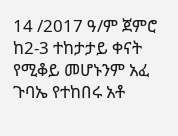14 /2017 ዓ/ም ጀምሮ ከ2-3 ተከታታይ ቀናት የሚቆይ መሆኑንም አፈ ጉባኤ የተከበሩ አቶ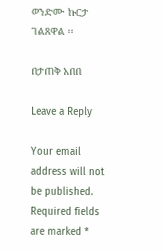ወንድሙ ኩርታ ገልጸዋል ፡፡

በታጠቅ አበበ

Leave a Reply

Your email address will not be published. Required fields are marked *